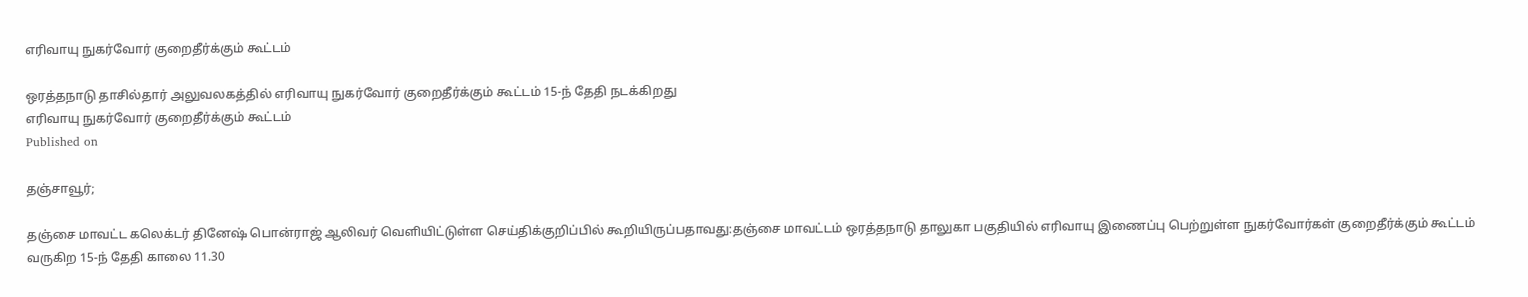எரிவாயு நுகர்வோர் குறைதீர்க்கும் கூட்டம்

ஒரத்தநாடு தாசில்தார் அலுவலகத்தில் எரிவாயு நுகர்வோர் குறைதீர்க்கும் கூட்டம் 15-ந் தேதி நடக்கிறது
எரிவாயு நுகர்வோர் குறைதீர்க்கும் கூட்டம்
Published on

தஞ்சாவூர்;

தஞ்சை மாவட்ட கலெக்டர் தினேஷ் பொன்ராஜ் ஆலிவர் வெளியிட்டுள்ள செய்திக்குறிப்பில் கூறியிருப்பதாவது:தஞ்சை மாவட்டம் ஒரத்தநாடு தாலுகா பகுதியில் எரிவாயு இணைப்பு பெற்றுள்ள நுகர்வோர்கள் குறைதீர்க்கும் கூட்டம் வருகிற 15-ந் தேதி காலை 11.30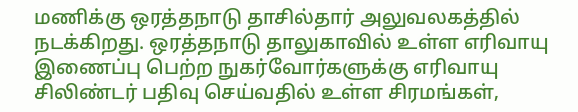மணிக்கு ஒரத்தநாடு தாசில்தார் அலுவலகத்தில் நடக்கிறது. ஒரத்தநாடு தாலுகாவில் உள்ள எரிவாயு இணைப்பு பெற்ற நுகர்வோர்களுக்கு எரிவாயு சிலிண்டர் பதிவு செய்வதில் உள்ள சிரமங்கள்,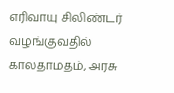எரிவாயு சிலிண்டர் வழங்குவதில் காலதாமதம், அரசு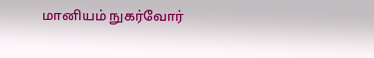மானியம் நுகர்வோர்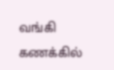வங்கி கணக்கில்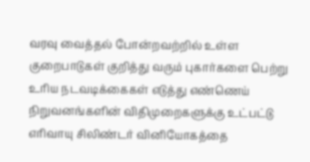வரவு வைத்தல் போன்றவற்றில் உள்ள குறைபாடுகள் குறித்து வரும் புகார்களை பெற்று உரிய நடவடிக்கைகள் எடுத்து எண்ணெய் நிறுவனங்களின் விதிமுறைகளுக்கு உட்பட்டு எரிவாயு சிலிண்டர் வினியோகத்தை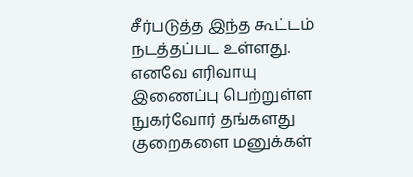சீர்படுத்த இந்த கூட்டம் நடத்தப்பட உள்ளது. எனவே எரிவாயு இணைப்பு பெற்றுள்ள நுகர்வோர் தங்களது குறைகளை மனுக்கள்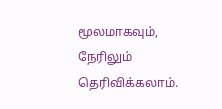மூலமாகவும், நேரிலும் தெரிவிக்கலாம்.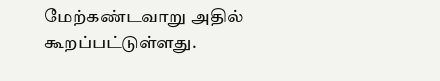மேற்கண்டவாறு அதில் கூறப்பட்டுள்ளது.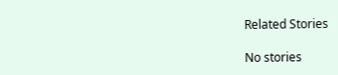Related Stories

No stories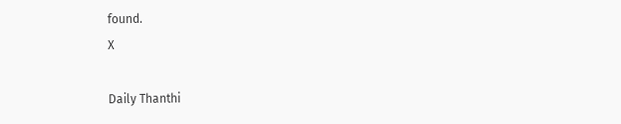found.
X

Daily Thanthi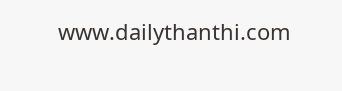www.dailythanthi.com